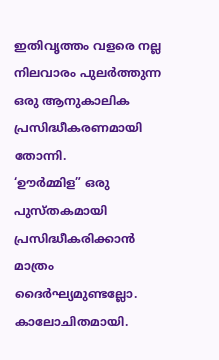ഇതിവൃത്തം വളരെ നല്ല നിലവാരം പുലർത്തുന്ന ഒരു ആനുകാലിക പ്രസിദ്ധീകരണമായി തോന്നി.
‘ഊർമ്മിള” ഒരു പുസ്തകമായി പ്രസിദ്ധീകരിക്കാൻ മാത്രം ദൈർഘ്യമുണ്ടല്ലോ. കാലോചിതമായി.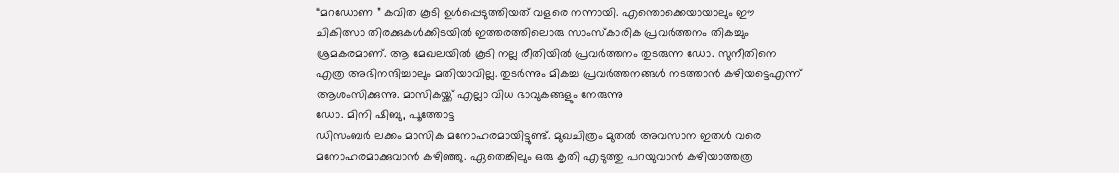“മറഡോണ ” കവിത കൂടി ഉൾപ്പെടുത്തിയത് വളരെ നന്നായി. എന്തൊക്കെയായാലും ഈ ചികിത്സാ തിരക്കുകൾക്കിടയിൽ ഇത്തരത്തിലൊരു സാംസ്കാരിക പ്രവർത്തനം തികച്ചും ശ്രമകരമാണ്. ആ മേഖലയിൽ കൂടി നല്ല രീതിയിൽ പ്രവർത്തനം തുടരുന്ന ഡോ. സുനീതിനെ എത്ര അഭിനന്ദിച്ചാലും മതിയാവില്ല. തുടർന്നും മികച്ച പ്രവർത്തനങ്ങൾ നടത്താൻ കഴിയട്ടെഎന്ന് ആശംസിക്കുന്നു. മാസികയ്ക്ക് എല്ലാ വിധ ഭാവുകങ്ങളും നേരുന്നു
ഡോ. മിനി ഷിബു, പൂത്തോട്ട
ഡിസംബർ ലക്കം മാസിക മനോഹരമായിട്ടുണ്ട്. മുഖചിത്രം മുതൽ അവസാന ഇതൾ വരെ മനോഹരമാക്കുവാൻ കഴിഞ്ഞു. ഏതെങ്കിലും ഒരു കൃതി എടുത്തു പറയുവാൻ കഴിയാത്തത്ര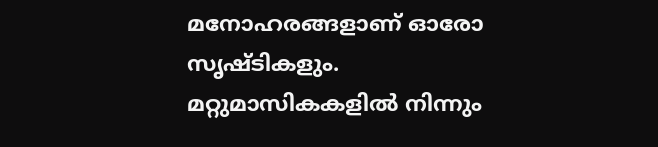മനോഹരങ്ങളാണ് ഓരോ സൃഷ്ടികളും. മറ്റുമാസികകളിൽ നിന്നും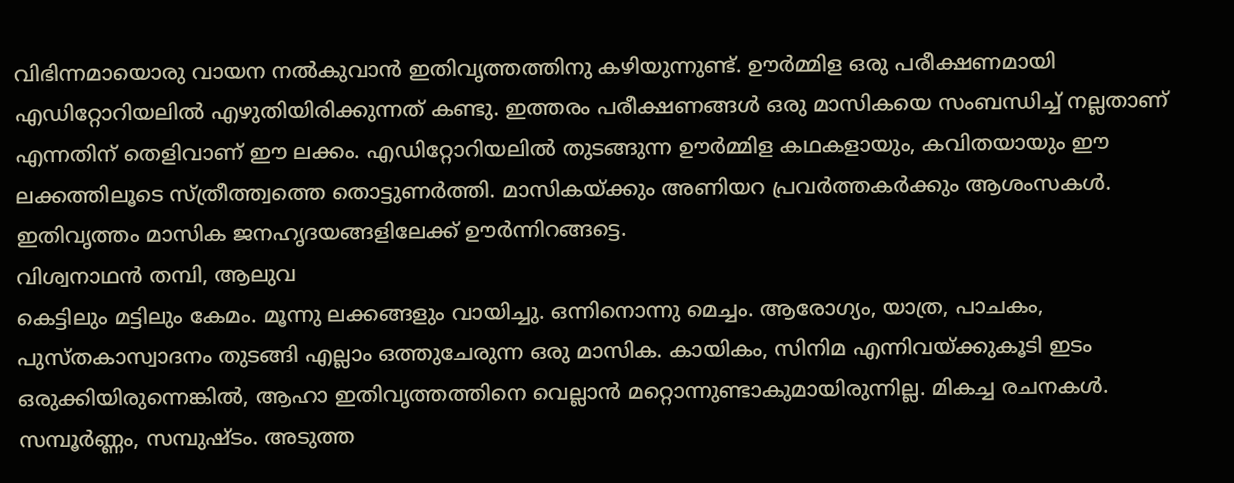വിഭിന്നമായൊരു വായന നൽകുവാൻ ഇതിവൃത്തത്തിനു കഴിയുന്നുണ്ട്. ഊർമ്മിള ഒരു പരീക്ഷണമായി എഡിറ്റോറിയലിൽ എഴുതിയിരിക്കുന്നത് കണ്ടു. ഇത്തരം പരീക്ഷണങ്ങൾ ഒരു മാസികയെ സംബന്ധിച്ച് നല്ലതാണ് എന്നതിന് തെളിവാണ് ഈ ലക്കം. എഡിറ്റോറിയലിൽ തുടങ്ങുന്ന ഊർമ്മിള കഥകളായും, കവിതയായും ഈ ലക്കത്തിലൂടെ സ്ത്രീത്ത്വത്തെ തൊട്ടുണർത്തി. മാസികയ്ക്കും അണിയറ പ്രവർത്തകർക്കും ആശംസകൾ. ഇതിവൃത്തം മാസിക ജനഹൃദയങ്ങളിലേക്ക് ഊർന്നിറങ്ങട്ടെ.
വിശ്വനാഥൻ തമ്പി, ആലുവ
കെട്ടിലും മട്ടിലും കേമം. മൂന്നു ലക്കങ്ങളും വായിച്ചു. ഒന്നിനൊന്നു മെച്ചം. ആരോഗ്യം, യാത്ര, പാചകം, പുസ്തകാസ്വാദനം തുടങ്ങി എല്ലാം ഒത്തുചേരുന്ന ഒരു മാസിക. കായികം, സിനിമ എന്നിവയ്ക്കുകൂടി ഇടം ഒരുക്കിയിരുന്നെങ്കിൽ, ആഹാ ഇതിവൃത്തത്തിനെ വെല്ലാൻ മറ്റൊന്നുണ്ടാകുമായിരുന്നില്ല. മികച്ച രചനകൾ. സമ്പൂർണ്ണം, സമ്പുഷ്ടം. അടുത്ത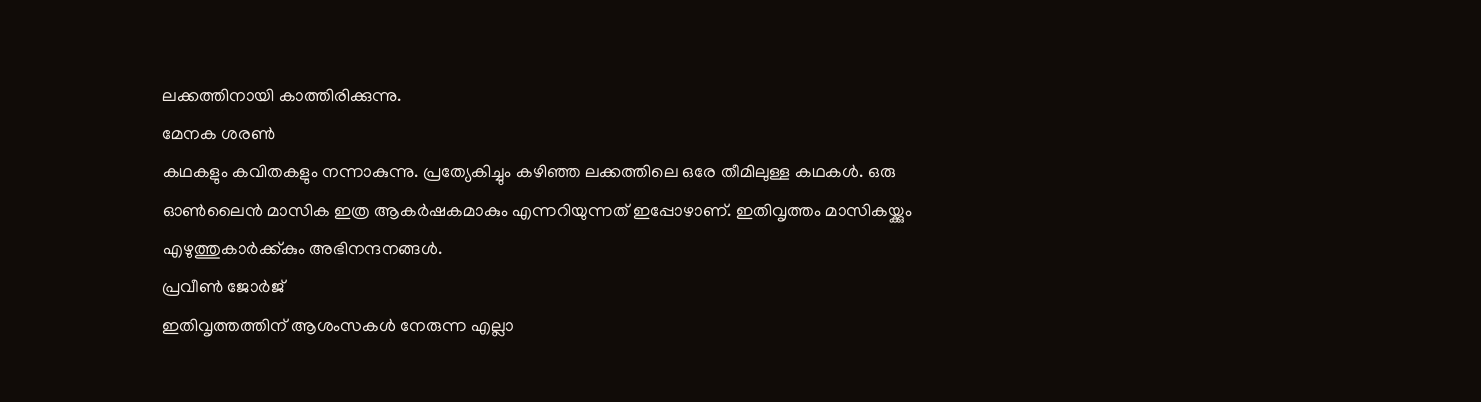ലക്കത്തിനായി കാത്തിരിക്കുന്നു.
മേനക ശരൺ
കഥകളും കവിതകളും നന്നാകുന്നു. പ്രത്യേകിച്ചും കഴിഞ്ഞ ലക്കത്തിലെ ഒരേ തീമിലുള്ള കഥകൾ. ഒരു ഓൺലൈൻ മാസിക ഇത്ര ആകർഷകമാകും എന്നറിയുന്നത് ഇപ്പോഴാണ്. ഇതിവൃത്തം മാസികയ്ക്കും എഴുത്തുകാർക്ക്കും അഭിനന്ദനങ്ങൾ.
പ്രവീൺ ജോർജ്
ഇതിവൃത്തത്തിന് ആശംസകൾ നേരുന്ന എല്ലാ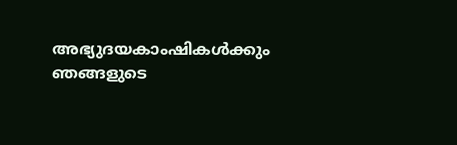അഭ്യുദയകാംഷികൾക്കും ഞങ്ങളുടെ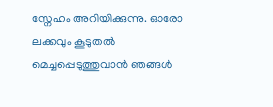സ്നേഹം അറിയിക്കുന്നു. ഓരോ ലക്കവും കൂടുതൽ മെച്ചപ്പെടുത്തുവാൻ ഞങ്ങൾ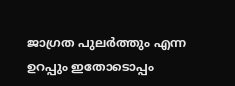ജാഗ്രത പുലർത്തും എന്ന ഉറപ്പും ഇതോടൊപ്പം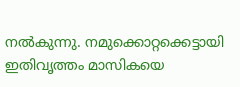നൽകുന്നു. നമുക്കൊറ്റക്കെട്ടായി ഇതിവൃത്തം മാസികയെ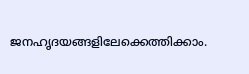ജനഹൃദയങ്ങളിലേക്കെത്തിക്കാം.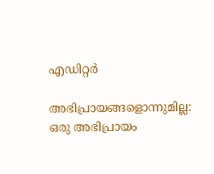എഡിറ്റർ

അഭിപ്രായങ്ങളൊന്നുമില്ല:
ഒരു അഭിപ്രായം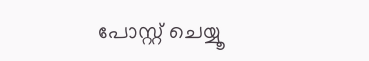പോസ്റ്റ് ചെയ്യൂ